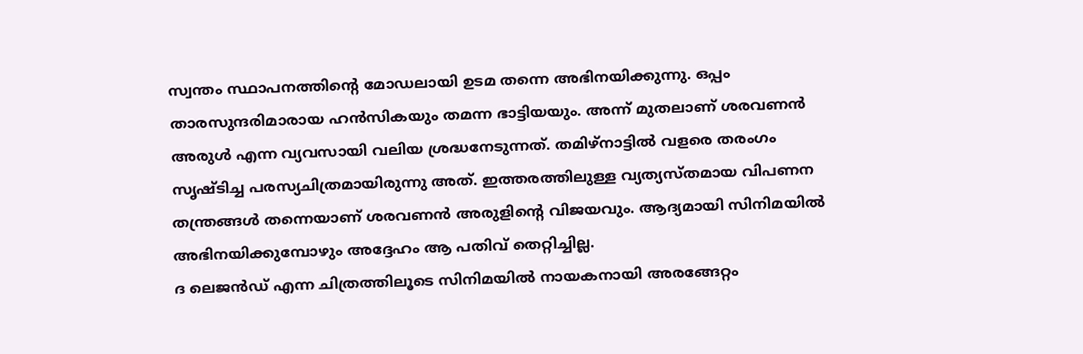സ്വന്തം സ്ഥാപനത്തിന്റെ മോഡലായി ഉടമ തന്നെ അഭിനയിക്കുന്നു. ഒപ്പം താരസുന്ദരിമാരായ ഹൻസികയും തമന്ന ഭാട്ടിയയും. അന്ന് മുതലാണ് ശരവണൻ അരുൾ എന്ന വ്യവസായി വലിയ ശ്രദ്ധനേടുന്നത്. തമിഴ്നാട്ടിൽ വളരെ തരംഗം സൃഷ്ടിച്ച പരസ്യചിത്രമായിരുന്നു അത്. ഇത്തരത്തിലുള്ള വ്യത്യസ്തമായ വിപണന തന്ത്രങ്ങൾ തന്നെയാണ് ശരവണൻ അരുളിന്റെ വിജയവും. ആദ്യമായി സിനിമയിൽ അഭിനയിക്കുമ്പോഴും അദ്ദേഹം ആ പതിവ് തെറ്റിച്ചില്ല.
ദ ലെജൻഡ് എന്ന ചിത്രത്തിലൂടെ സിനിമയിൽ നായകനായി അരങ്ങേറ്റം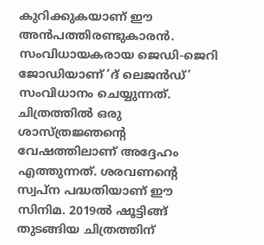കുറിക്കുകയാണ് ഈ അൻപത്തിരണ്ടുകാരൻ. സംവിധായകരായ ജെഡി-ജെറി ജോഡിയാണ് ‘ദ് ലെജൻഡ്’ സംവിധാനം ചെയ്യുന്നത്. ചിത്രത്തിൽ ഒരു ശാസ്ത്രജ്ഞന്റെ വേഷത്തിലാണ് അദ്ദേഹം എത്തുന്നത്. ശരവണന്റെ സ്വപ്ന പദ്ധതിയാണ് ഈ സിനിമ. 2019ൽ ഷൂട്ടിങ്ങ് തുടങ്ങിയ ചിത്രത്തിന്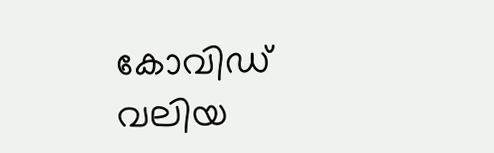കോവിഡ് വലിയ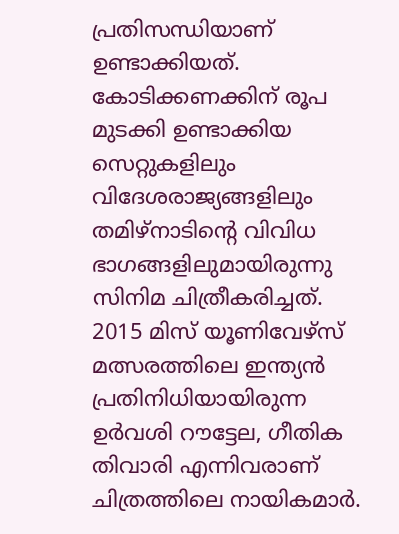പ്രതിസന്ധിയാണ് ഉണ്ടാക്കിയത്. കോടിക്കണക്കിന് രൂപ മുടക്കി ഉണ്ടാക്കിയ സെറ്റുകളിലും വിദേശരാജ്യങ്ങളിലും തമിഴ്നാടിന്റെ വിവിധ ഭാഗങ്ങളിലുമായിരുന്നു സിനിമ ചിത്രീകരിച്ചത്.
2015 മിസ് യൂണിവേഴ്സ് മത്സരത്തിലെ ഇന്ത്യൻ പ്രതിനിധിയായിരുന്ന ഉർവശി റൗട്ടേല, ഗീതിക തിവാരി എന്നിവരാണ് ചിത്രത്തിലെ നായികമാർ.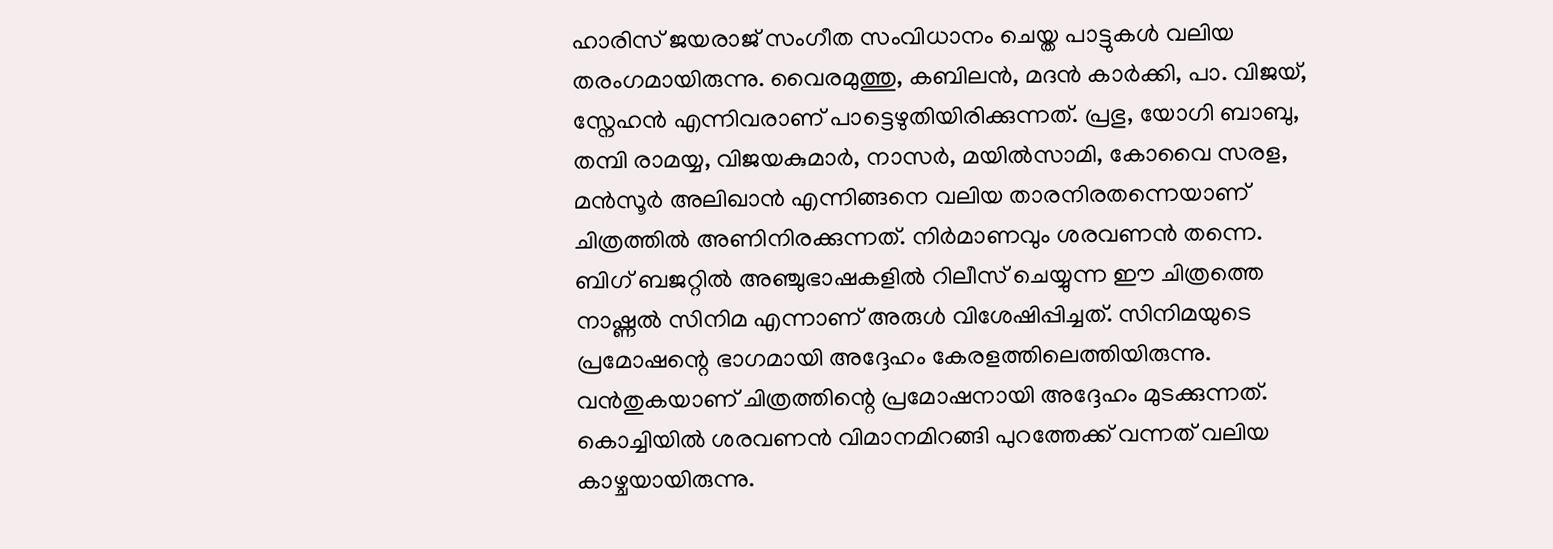ഹാരിസ് ജയരാജ് സംഗീത സംവിധാനം ചെയ്ത പാട്ടുകൾ വലിയ തരംഗമായിരുന്നു. വൈരമുത്തു, കബിലൻ, മദൻ കാർക്കി, പാ. വിജയ്, സ്നേഹൻ എന്നിവരാണ് പാട്ടെഴുതിയിരിക്കുന്നത്. പ്രഭു, യോഗി ബാബു, തമ്പി രാമയ്യ, വിജയകുമാർ, നാസർ, മയിൽസാമി, കോവൈ സരള, മൻസൂർ അലിഖാൻ എന്നിങ്ങനെ വലിയ താരനിരതന്നെയാണ് ചിത്രത്തിൽ അണിനിരക്കുന്നത്. നിർമാണവും ശരവണൻ തന്നെ.
ബിഗ് ബജറ്റിൽ അഞ്ചുഭാഷകളിൽ റിലീസ് ചെയ്യുന്ന ഈ ചിത്രത്തെ നാഷ്ണൽ സിനിമ എന്നാണ് അരുൾ വിശേഷിപ്പിച്ചത്. സിനിമയുടെ പ്രമോഷന്റെ ഭാഗമായി അദ്ദേഹം കേരളത്തിലെത്തിയിരുന്നു. വൻതുകയാണ് ചിത്രത്തിന്റെ പ്രമോഷനായി അദ്ദേഹം മുടക്കുന്നത്. കൊച്ചിയിൽ ശരവണൻ വിമാനമിറങ്ങി പുറത്തേക്ക് വന്നത് വലിയ കാഴ്ചയായിരുന്നു.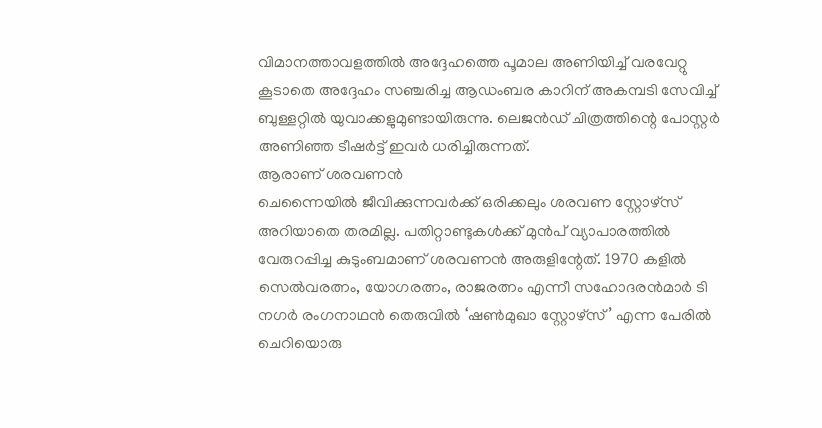വിമാനത്താവളത്തിൽ അദ്ദേഹത്തെ പൂമാല അണിയിച്ച് വരവേറ്റു കൂടാതെ അദ്ദേഹം സഞ്ചരിച്ച ആഡംബര കാറിന് അകമ്പടി സേവിച്ച് ബുള്ളറ്റിൽ യുവാക്കളുമുണ്ടായിരുന്നു. ലെജൻഡ് ചിത്രത്തിന്റെ പോസ്റ്റർ അണിഞ്ഞ ടീഷർട്ട് ഇവർ ധരിച്ചിരുന്നത്.
ആരാണ് ശരവണൻ
ചെന്നൈയിൽ ജീവിക്കുന്നവർക്ക് ഒരിക്കലും ശരവണ സ്റ്റോഴ്സ് അറിയാതെ തരമില്ല. പതിറ്റാണ്ടുകൾക്ക് മുൻപ് വ്യാപാരത്തിൽ വേരുറപ്പിച്ച കുടുംബമാണ് ശരവണൻ അരുളിന്റേത്. 1970 കളിൽ സെൽവരത്നം, യോഗരത്നം, രാജരത്നം എന്നീ സഹോദരൻമാർ ടി നഗർ രംഗനാഥൻ തെരുവിൽ ‘ഷൺമുഖാ സ്റ്റോഴ്സ്’ എന്ന പേരിൽ ചെറിയൊരു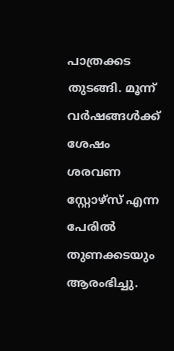പാത്രക്കട തുടങ്ങി. മൂന്ന് വർഷങ്ങൾക്ക് ശേഷം ശരവണ സ്റ്റോഴ്സ് എന്ന പേരിൽ തുണക്കടയും ആരംഭിച്ചു.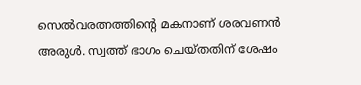സെൽവരത്നത്തിന്റെ മകനാണ് ശരവണൻ അരുൾ. സ്വത്ത് ഭാഗം ചെയ്തതിന് ശേഷം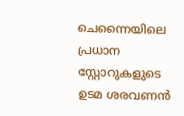ചെന്നൈയിലെ പ്രധാന സ്റ്റോറുകളുടെ ഉടമ ശരവണൻ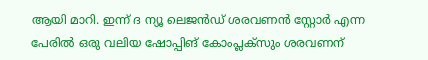ആയി മാറി. ഇന്ന് ദ ന്യൂ ലെജൻഡ് ശരവണൻ സ്റ്റോർ എന്ന പേരിൽ ഒരു വലിയ ഷോപ്പിങ് കോംപ്ലക്സും ശരവണന്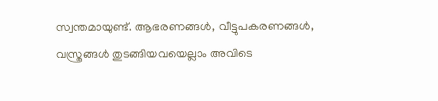സ്വന്തമായുണ്ട്. ആഭരണങ്ങൾ, വീട്ടുപകരണങ്ങൾ, വസ്ത്രങ്ങൾ തുടങ്ങിയവയെല്ലാം അവിടെ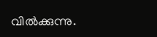വിൽക്കുന്നു.